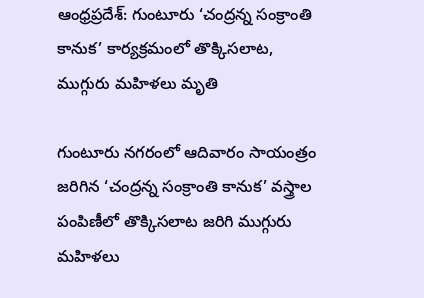ఆంధ్రప్రదేశ్: గుంటూరు ‘చంద్రన్న సంక్రాంతి కానుక’ కార్యక్రమంలో తొక్కిసలాట, ముగ్గురు మహిళలు మృతి

గుంటూరు నగరంలో ఆదివారం సాయంత్రం జరిగిన ‘చంద్రన్న సంక్రాంతి కానుక’ వస్త్రాల పంపిణీలో తొక్కిసలాట జరిగి ముగ్గురు మహిళలు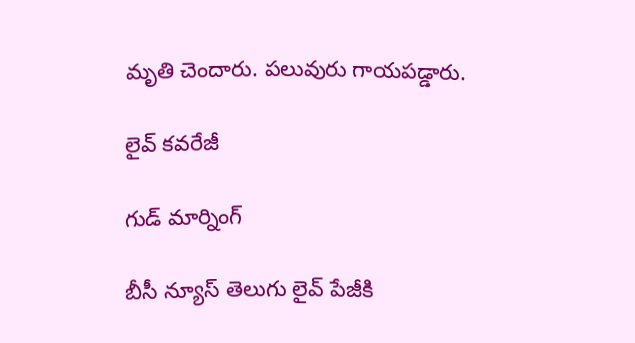మృతి చెందారు. పలువురు గాయపడ్డారు.

లైవ్ కవరేజీ

గుడ్ మార్నింగ్

బీసీ న్యూస్ తెలుగు లైవ్ పేజీకి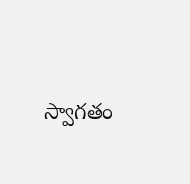స్వాగతం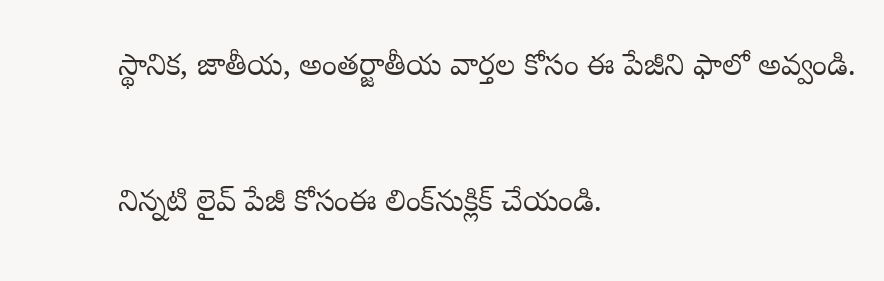స్థానిక, జాతీయ, అంతర్జాతీయ వార్తల కోసం ఈ పేజీని ఫాలో అవ్వండి.

నిన్నటి లైవ్ పేజీ కోసంఈ లింక్‌నుక్లిక్ చేయండి.